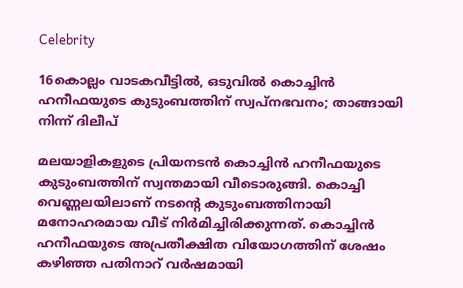Celebrity

16കൊല്ലം വാടകവീട്ടിൽ, ഒടുവില്‍ കൊച്ചിൻ ഹനീഫയുടെ കുടുംബത്തിന് സ്വപ്നഭവനം; താങ്ങായി നിന്ന് ദിലീപ്

മലയാളികളുടെ പ്രിയനടൻ കൊച്ചിൻ ഹനീഫയുടെ കുടുംബത്തിന് സ്വന്തമായി വീടൊരുങ്ങി. കൊച്ചി വെണ്ണലയിലാണ് നടന്റെ കുടുംബത്തിനായി മനോഹരമായ വീട് നിർമിച്ചിരിക്കുന്നത്. കൊച്ചിൻ ഹനീഫയുടെ അപ്രതീക്ഷിത വിയോഗത്തിന് ശേഷം കഴിഞ്ഞ പതിനാറ് വർഷമായി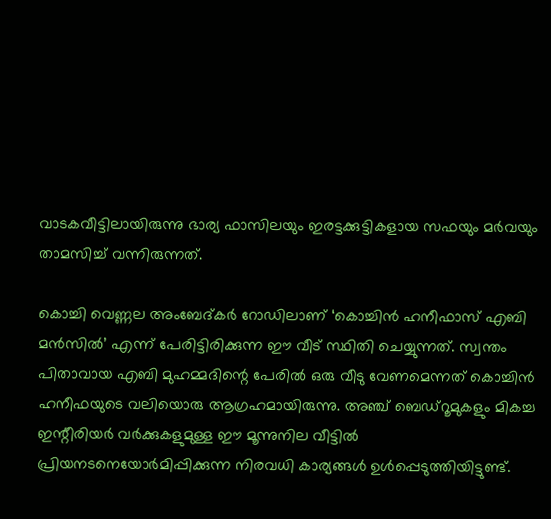വാടകവീട്ടിലായിരുന്നു ഭാര്യ ഫാസിലയും ഇരട്ടക്കുട്ടികളായ സഫയും മർവയും താമസിച്ച് വന്നിരുന്നത്.

കൊച്ചി വെണ്ണല അംബേദ്കർ റോഡിലാണ് ‘കൊച്ചിൻ ഹനീഫാസ് എബി മൻസിൽ’ എന്ന് പേരിട്ടിരിക്കുന്ന ഈ വീട് സ്ഥിതി ചെയ്യുന്നത്. സ്വന്തം പിതാവായ എബി മുഹമ്മദിന്റെ പേരിൽ ഒരു വീടു വേണമെന്നത് കൊച്ചിൻ ഹനീഫയുടെ വലിയൊരു ആഗ്രഹമായിരുന്നു. അഞ്ച് ബെഡ്‌റൂമുകളും മികച്ച ഇന്റീരിയർ വർക്കുകളുമുള്ള ഈ മൂന്നുനില വീട്ടിൽ പ്രിയനടനെയോർമിപ്പിക്കുന്ന നിരവധി കാര്യങ്ങൾ ഉൾപ്പെടുത്തിയിട്ടുണ്ട്.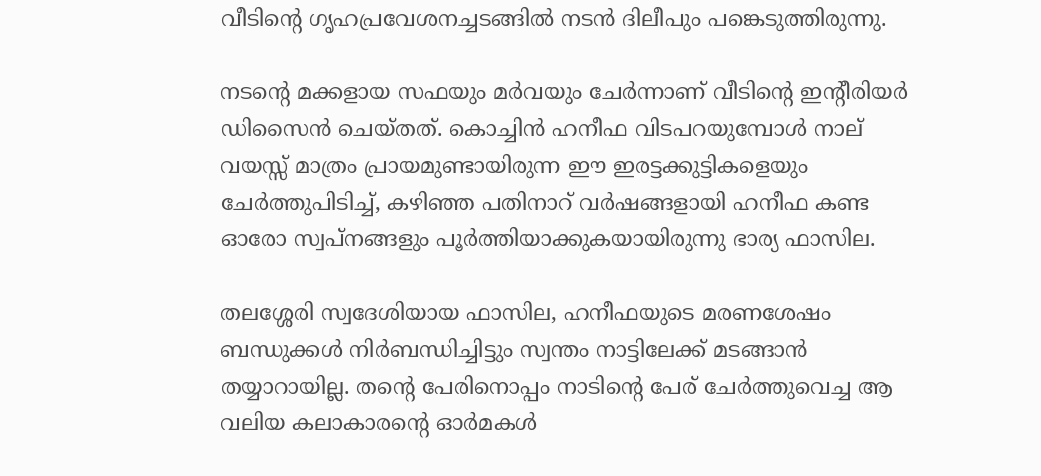വീടിന്റെ ഗൃഹപ്രവേശനച്ചടങ്ങിൽ നടൻ ദിലീപും പങ്കെടുത്തിരുന്നു.

നടന്റെ മക്കളായ സഫയും മർവയും ചേർന്നാണ് വീടിന്റെ ഇന്റീരിയർ ഡിസൈൻ ചെയ്തത്. കൊച്ചിൻ ഹനീഫ വിടപറയുമ്പോൾ നാല് വയസ്സ് മാത്രം പ്രായമുണ്ടായിരുന്ന ഈ ഇരട്ടക്കുട്ടികളെയും ചേർത്തുപിടിച്ച്, കഴിഞ്ഞ പതിനാറ് വർഷങ്ങളായി ഹനീഫ കണ്ട ഓരോ സ്വപ്നങ്ങളും പൂർത്തിയാക്കുകയായിരുന്നു ഭാര്യ ഫാസില.

തലശ്ശേരി സ്വദേശിയായ ഫാസില, ഹനീഫയുടെ മരണശേഷം ബന്ധുക്കൾ നിർബന്ധിച്ചിട്ടും സ്വന്തം നാട്ടിലേക്ക് മടങ്ങാൻ തയ്യാറായില്ല. തന്റെ പേരിനൊപ്പം നാടിന്റെ പേര് ചേർത്തുവെച്ച ആ വലിയ കലാകാരന്റെ ഓർമകൾ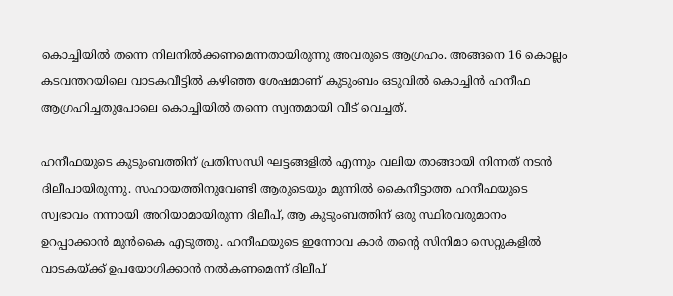കൊച്ചിയിൽ തന്നെ നിലനിൽക്കണമെന്നതായിരുന്നു അവരുടെ ആഗ്രഹം. അങ്ങനെ 16 കൊല്ലം കടവന്തറയിലെ വാടകവീട്ടിൽ കഴിഞ്ഞ ശേഷമാണ് കുടുംബം ഒടുവിൽ കൊച്ചിൻ ഹനീഫ ആഗ്രഹിച്ചതുപോലെ കൊച്ചിയിൽ തന്നെ സ്വന്തമായി വീട് വെച്ചത്.

ഹനീഫയുടെ കുടുംബത്തിന് പ്രതിസന്ധി ഘട്ടങ്ങളിൽ എന്നും വലിയ താങ്ങായി നിന്നത് നടൻ ദിലീപായിരുന്നു. സഹായത്തിനുവേണ്ടി ആരുടെയും മുന്നിൽ കൈനീട്ടാത്ത ഹനീഫയുടെ സ്വഭാവം നന്നായി അറിയാമായിരുന്ന ദിലീപ്, ആ കുടുംബത്തിന് ഒരു സ്ഥിരവരുമാനം ഉറപ്പാക്കാൻ മുൻകൈ എടുത്തു. ഹനീഫയുടെ ഇന്നോവ കാർ തന്റെ സിനിമാ സെറ്റുകളിൽ വാടകയ്‌ക്ക് ഉപയോഗിക്കാൻ നൽകണമെന്ന് ദിലീപ്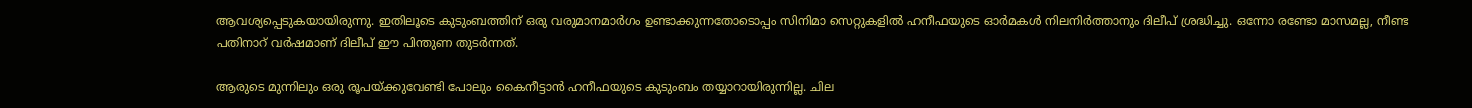ആവശ്യപ്പെടുകയായിരുന്നു. ഇതിലൂടെ കുടുംബത്തിന് ഒരു വരുമാനമാർഗം ഉണ്ടാക്കുന്നതോടൊപ്പം സിനിമാ സെറ്റുകളിൽ ഹനീഫയുടെ ഓർമകൾ നിലനിർത്താനും ദിലീപ് ശ്രദ്ധിച്ചു. ഒന്നോ രണ്ടോ മാസമല്ല, നീണ്ട പതിനാറ് വർഷമാണ് ദിലീപ് ഈ പിന്തുണ തുടർന്നത്.

ആരുടെ മുന്നിലും ഒരു രൂപയ്ക്കുവേണ്ടി പോലും കൈനീട്ടാൻ ഹനീഫയുടെ കുടുംബം തയ്യാറായിരുന്നില്ല. ചില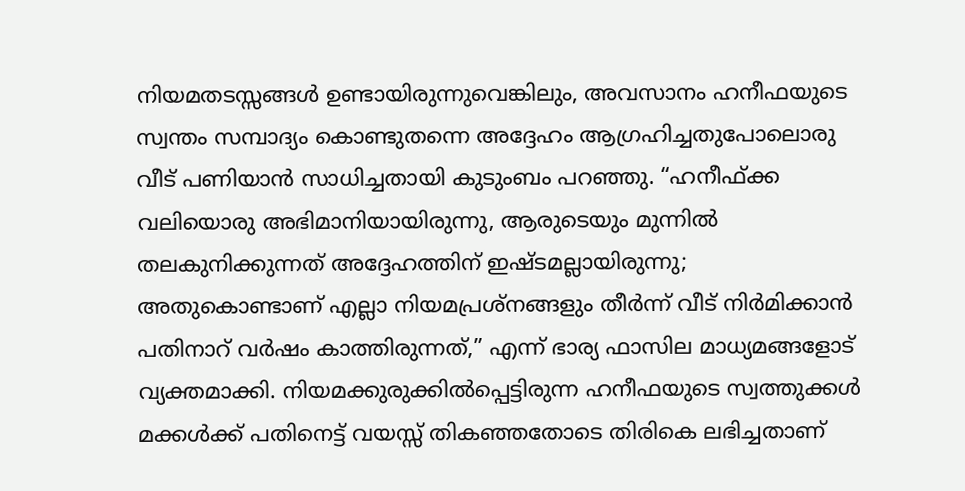നിയമതടസ്സങ്ങൾ ഉണ്ടായിരുന്നുവെങ്കിലും, അവസാനം ഹനീഫയുടെ സ്വന്തം സമ്പാദ്യം കൊണ്ടുതന്നെ അദ്ദേഹം ആഗ്രഹിച്ചതുപോലൊരു വീട് പണിയാൻ സാധിച്ചതായി കുടുംബം പറഞ്ഞു. “ഹനീഫ്ക്ക വലിയൊരു അഭിമാനിയായിരുന്നു, ആരുടെയും മുന്നിൽ തലകുനിക്കുന്നത് അദ്ദേഹത്തിന് ഇഷ്ടമല്ലായിരുന്നു; അതുകൊണ്ടാണ് എല്ലാ നിയമപ്രശ്നങ്ങളും തീർന്ന് വീട് നിർമിക്കാൻ പതിനാറ് വർഷം കാത്തിരുന്നത്,” എന്ന് ഭാര്യ ഫാസില മാധ്യമങ്ങളോട് വ്യക്തമാക്കി. നിയമക്കുരുക്കിൽപ്പെട്ടിരുന്ന ഹനീഫയുടെ സ്വത്തുക്കൾ മക്കൾക്ക് പതിനെട്ട് വയസ്സ് തികഞ്ഞതോടെ തിരികെ ലഭിച്ചതാണ്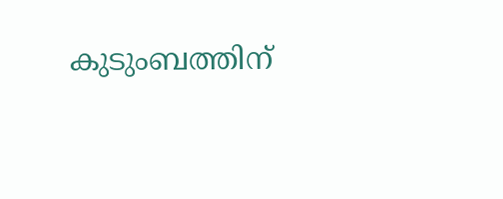കുടുംബത്തിന്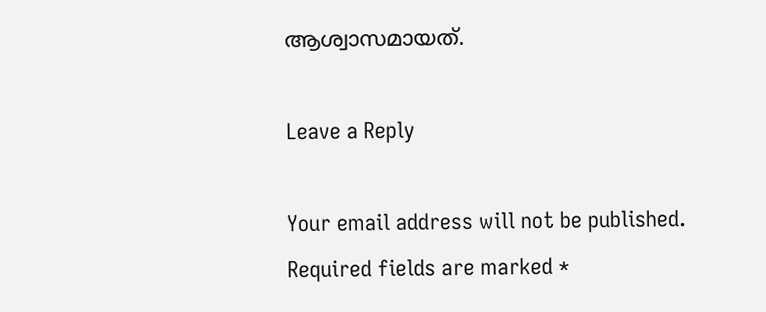ആശ്വാസമായത്.

Leave a Reply

Your email address will not be published. Required fields are marked *